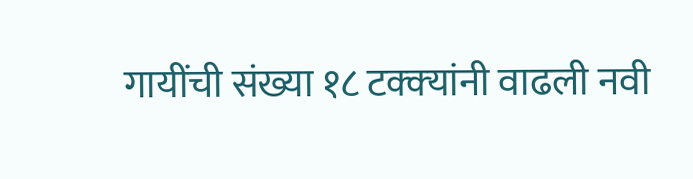गायींची संख्या १८ टक्‍क्‍यांनी वाढली नवी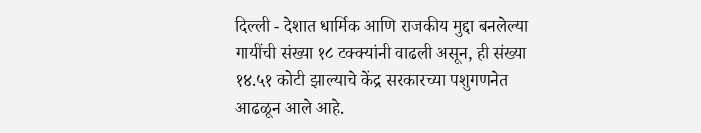दिल्ली - देशात धार्मिक आणि राजकीय मुद्दा बनलेल्या गायींची संख्या १८ टक्‍क्‍यांनी वाढली असून, ही संख्या १४.५१ कोटी झाल्याचे केंद्र सरकारच्या पशुगणनेत आढळून आले आहे.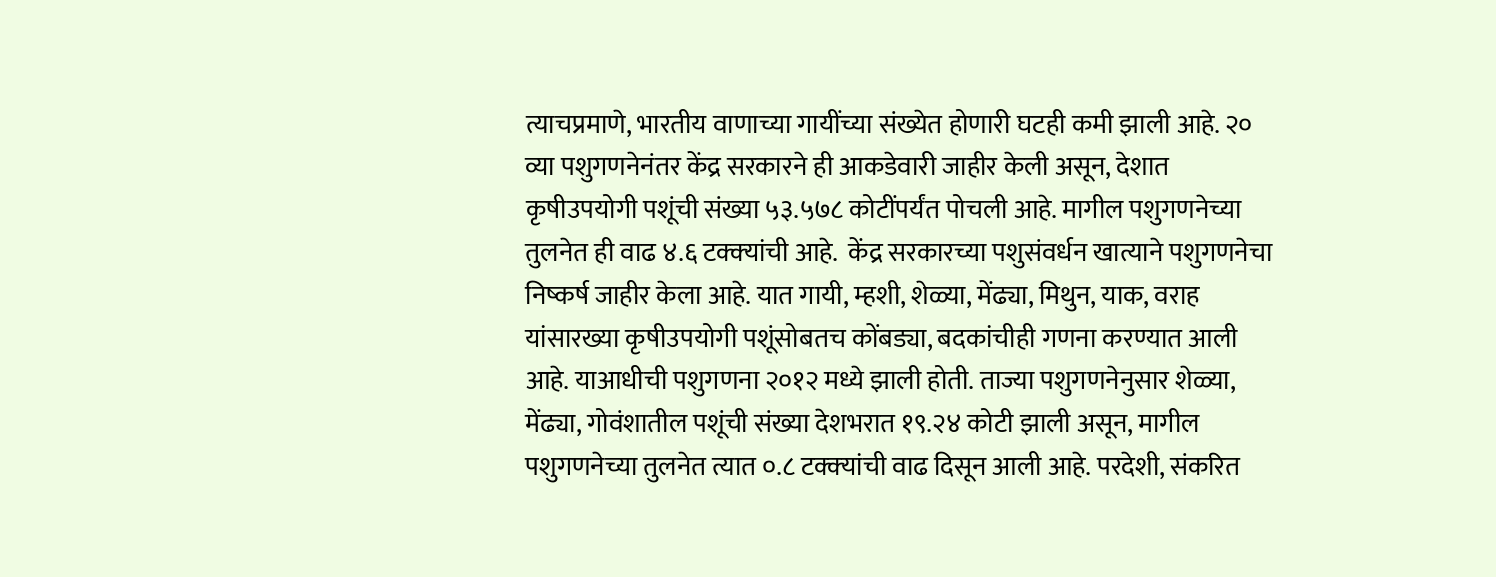त्याचप्रमाणे, भारतीय वाणाच्या गायींच्या संख्येत होणारी घटही कमी झाली आहे. २० व्या पशुगणनेनंतर केंद्र सरकारने ही आकडेवारी जाहीर केली असून, देशात कृषीउपयोगी पशूंची संख्या ५३.५७८ कोटींपर्यंत पोचली आहे. मागील पशुगणनेच्या तुलनेत ही वाढ ४.६ टक्‍क्‍यांची आहे.  केंद्र सरकारच्या पशुसंवर्धन खात्याने पशुगणनेचा निष्कर्ष जाहीर केला आहे. यात गायी, म्हशी, शेळ्या, मेंढ्या, मिथुन, याक, वराह यांसारख्या कृषीउपयोगी पशूंसोबतच कोंबड्या, बदकांचीही गणना करण्यात आली आहे. याआधीची पशुगणना २०१२ मध्ये झाली होती. ताज्या पशुगणनेनुसार शेळ्या, मेंढ्या, गोवंशातील पशूंची संख्या देशभरात १९.२४ कोटी झाली असून, मागील पशुगणनेच्या तुलनेत त्यात ०.८ टक्‍क्‍यांची वाढ दिसून आली आहे. परदेशी, संकरित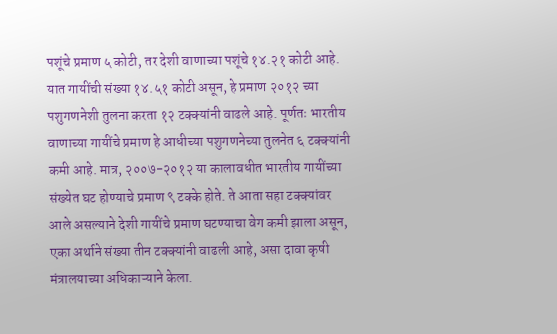पशूंचे प्रमाण ५ कोटी, तर देशी वाणाच्या पशूंचे १४.२१ कोटी आहे.  यात गायींची संख्या १४.५१ कोटी असून, हे प्रमाण २०१२ च्या पशुगणनेशी तुलना करता १२ टक्‍क्‍यांनी वाढले आहे. पूर्णतः भारतीय वाणाच्या गायींचे प्रमाण हे आधीच्या पशुगणनेच्या तुलनेत ६ टक्‍क्‍यांनी कमी आहे. मात्र, २००७-२०१२ या कालावधीत भारतीय गायींच्या संख्येत घट होण्याचे प्रमाण ९ टक्के होते. ते आता सहा टक्‍क्‍यांवर आले असल्याने देशी गायींचे प्रमाण घटण्याचा वेग कमी झाला असून, एका अर्थाने संख्या तीन टक्‍क्‍यांनी वाढली आहे, असा दावा कृषी मंत्रालयाच्या अधिकाऱ्याने केला.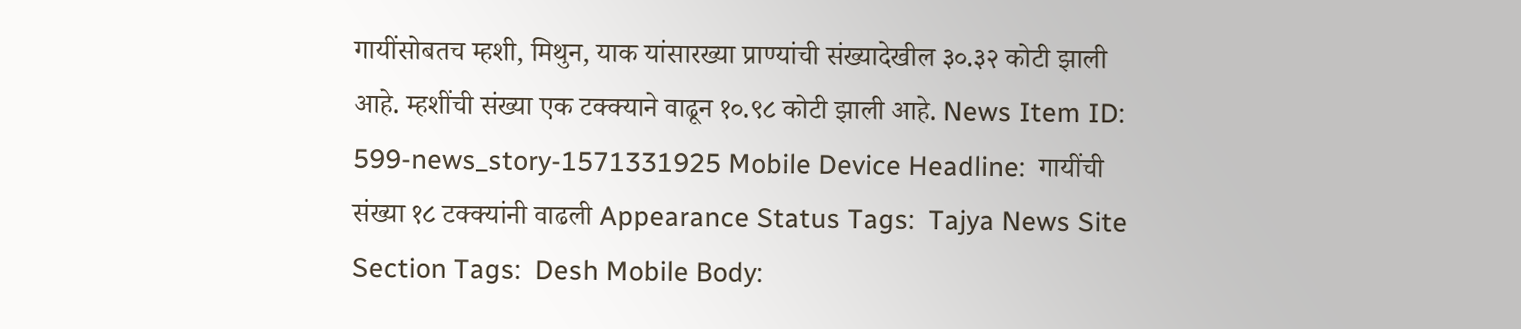गायींसोबतच म्हशी, मिथुन, याक यांसारख्या प्राण्यांची संख्यादेखील ३०.३२ कोटी झाली आहे. म्हशींची संख्या एक टक्‍क्‍याने वाढून १०.९८ कोटी झाली आहे. News Item ID:  599-news_story-1571331925 Mobile Device Headline:  गायींची संख्या १८ टक्‍क्‍यांनी वाढली Appearance Status Tags:  Tajya News Site Section Tags:  Desh Mobile Body: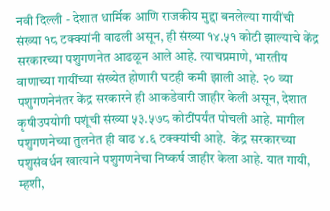नवी दिल्ली - देशात धार्मिक आणि राजकीय मुद्दा बनलेल्या गायींची संख्या १८ टक्‍क्‍यांनी वाढली असून, ही संख्या १४.५१ कोटी झाल्याचे केंद्र सरकारच्या पशुगणनेत आढळून आले आहे. त्याचप्रमाणे, भारतीय वाणाच्या गायींच्या संख्येत होणारी घटही कमी झाली आहे. २० व्या पशुगणनेनंतर केंद्र सरकारने ही आकडेवारी जाहीर केली असून, देशात कृषीउपयोगी पशूंची संख्या ५३.५७८ कोटींपर्यंत पोचली आहे. मागील पशुगणनेच्या तुलनेत ही वाढ ४.६ टक्‍क्‍यांची आहे.  केंद्र सरकारच्या पशुसंवर्धन खात्याने पशुगणनेचा निष्कर्ष जाहीर केला आहे. यात गायी, म्हशी,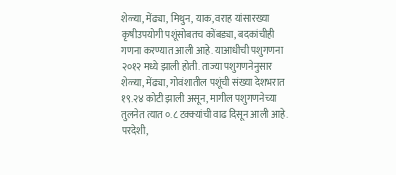शेळ्या, मेंढ्या, मिथुन, याक, वराह यांसारख्या कृषीउपयोगी पशूंसोबतच कोंबड्या, बदकांचीही गणना करण्यात आली आहे. याआधीची पशुगणना २०१२ मध्ये झाली होती. ताज्या पशुगणनेनुसार शेळ्या, मेंढ्या, गोवंशातील पशूंची संख्या देशभरात १९.२४ कोटी झाली असून, मागील पशुगणनेच्या तुलनेत त्यात ०.८ टक्‍क्‍यांची वाढ दिसून आली आहे. परदेशी,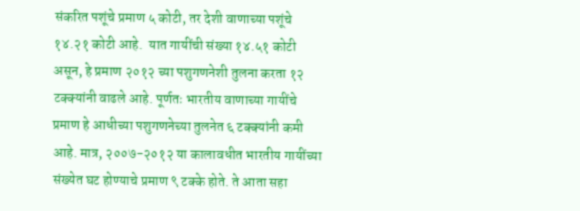संकरित पशूंचे प्रमाण ५ कोटी, तर देशी वाणाच्या पशूंचे १४.२१ कोटी आहे.  यात गायींची संख्या १४.५१ कोटी असून, हे प्रमाण २०१२ च्या पशुगणनेशी तुलना करता १२ टक्‍क्‍यांनी वाढले आहे. पूर्णतः भारतीय वाणाच्या गायींचे प्रमाण हे आधीच्या पशुगणनेच्या तुलनेत ६ टक्‍क्‍यांनी कमी आहे. मात्र, २००७-२०१२ या कालावधीत भारतीय गायींच्या संख्येत घट होण्याचे प्रमाण ९ टक्के होते. ते आता सहा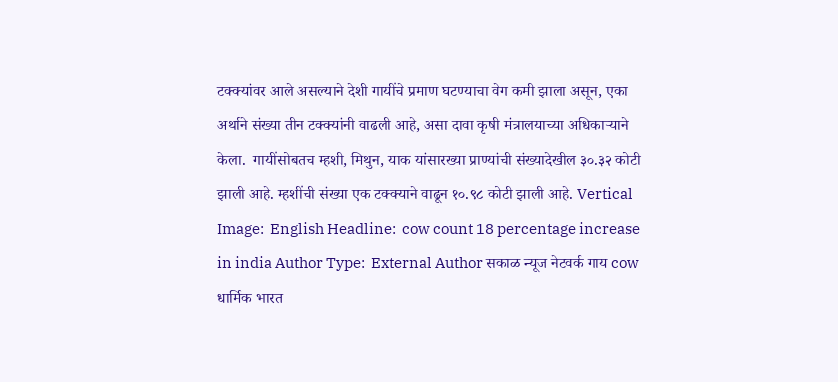टक्‍क्‍यांवर आले असल्याने देशी गायींचे प्रमाण घटण्याचा वेग कमी झाला असून, एका अर्थाने संख्या तीन टक्‍क्‍यांनी वाढली आहे, असा दावा कृषी मंत्रालयाच्या अधिकाऱ्याने केला.  गायींसोबतच म्हशी, मिथुन, याक यांसारख्या प्राण्यांची संख्यादेखील ३०.३२ कोटी झाली आहे. म्हशींची संख्या एक टक्‍क्‍याने वाढून १०.९८ कोटी झाली आहे. Vertical Image:  English Headline:  cow count 18 percentage increase in india Author Type:  External Author सकाळ न्यूज नेटवर्क गाय cow धार्मिक भारत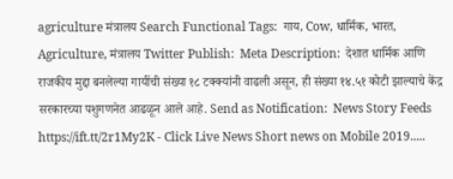agriculture मंत्रालय Search Functional Tags:  गाय, Cow, धार्मिक, भारत, Agriculture, मंत्रालय Twitter Publish:  Meta Description:  देशात धार्मिक आणि राजकीय मुद्दा बनलेल्या गायींची संख्या १८ टक्‍क्‍यांनी वाढली असून, ही संख्या १४.५१ कोटी झाल्याचे केंद्र सरकारच्या पशुगणनेत आढळून आले आहे. Send as Notification:  News Story Feeds https://ift.tt/2r1My2K - Click Live News Short news on Mobile 2019.....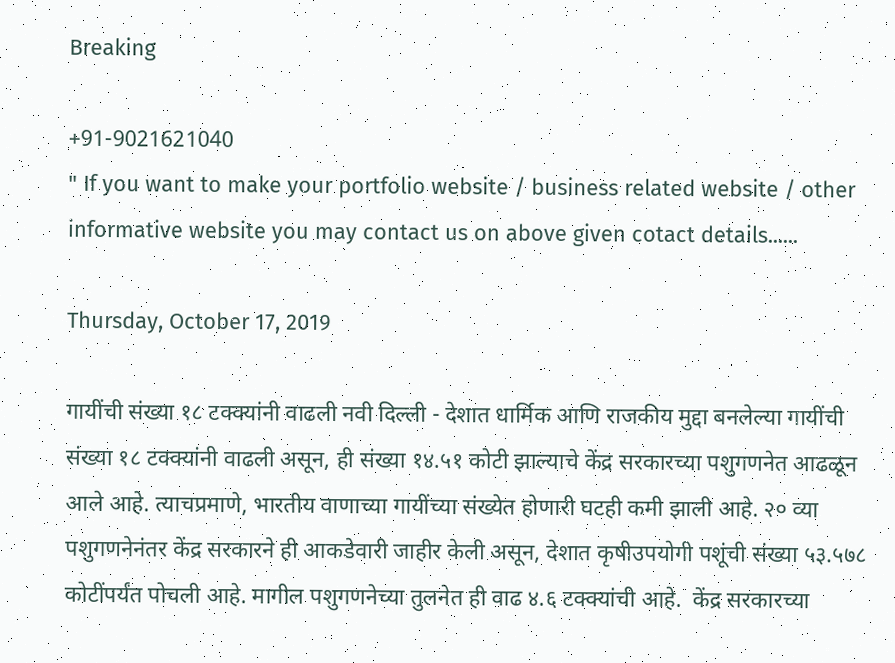Breaking

+91-9021621040
" If you want to make your portfolio website / business related website / other informative website you may contact us on above given cotact details......

Thursday, October 17, 2019

गायींची संख्या १८ टक्‍क्‍यांनी वाढली नवी दिल्ली - देशात धार्मिक आणि राजकीय मुद्दा बनलेल्या गायींची संख्या १८ टक्‍क्‍यांनी वाढली असून, ही संख्या १४.५१ कोटी झाल्याचे केंद्र सरकारच्या पशुगणनेत आढळून आले आहे. त्याचप्रमाणे, भारतीय वाणाच्या गायींच्या संख्येत होणारी घटही कमी झाली आहे. २० व्या पशुगणनेनंतर केंद्र सरकारने ही आकडेवारी जाहीर केली असून, देशात कृषीउपयोगी पशूंची संख्या ५३.५७८ कोटींपर्यंत पोचली आहे. मागील पशुगणनेच्या तुलनेत ही वाढ ४.६ टक्‍क्‍यांची आहे.  केंद्र सरकारच्या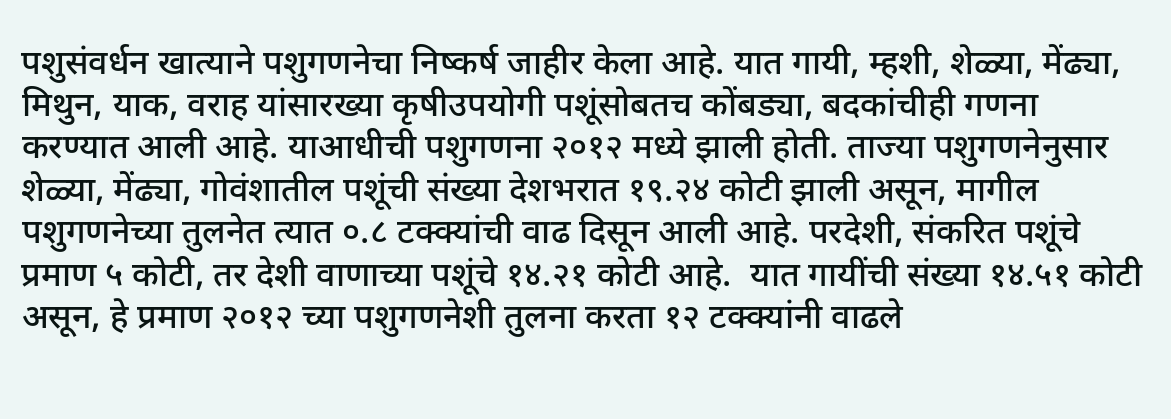पशुसंवर्धन खात्याने पशुगणनेचा निष्कर्ष जाहीर केला आहे. यात गायी, म्हशी, शेळ्या, मेंढ्या, मिथुन, याक, वराह यांसारख्या कृषीउपयोगी पशूंसोबतच कोंबड्या, बदकांचीही गणना करण्यात आली आहे. याआधीची पशुगणना २०१२ मध्ये झाली होती. ताज्या पशुगणनेनुसार शेळ्या, मेंढ्या, गोवंशातील पशूंची संख्या देशभरात १९.२४ कोटी झाली असून, मागील पशुगणनेच्या तुलनेत त्यात ०.८ टक्‍क्‍यांची वाढ दिसून आली आहे. परदेशी, संकरित पशूंचे प्रमाण ५ कोटी, तर देशी वाणाच्या पशूंचे १४.२१ कोटी आहे.  यात गायींची संख्या १४.५१ कोटी असून, हे प्रमाण २०१२ च्या पशुगणनेशी तुलना करता १२ टक्‍क्‍यांनी वाढले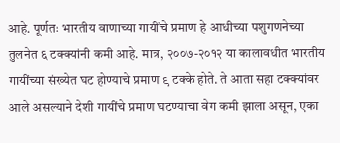आहे. पूर्णतः भारतीय वाणाच्या गायींचे प्रमाण हे आधीच्या पशुगणनेच्या तुलनेत ६ टक्‍क्‍यांनी कमी आहे. मात्र, २००७-२०१२ या कालावधीत भारतीय गायींच्या संख्येत घट होण्याचे प्रमाण ९ टक्के होते. ते आता सहा टक्‍क्‍यांवर आले असल्याने देशी गायींचे प्रमाण घटण्याचा वेग कमी झाला असून, एका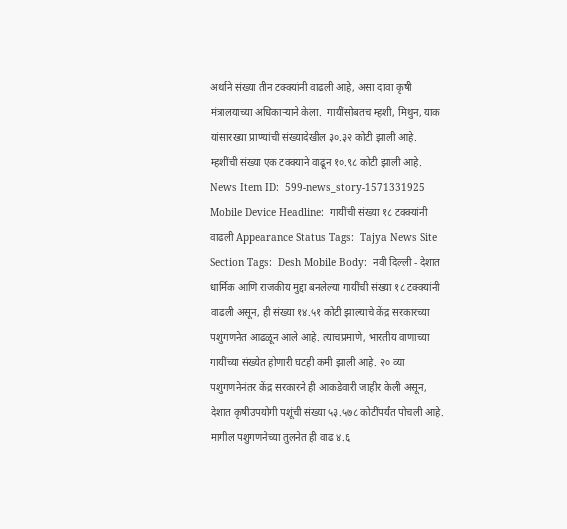अर्थाने संख्या तीन टक्‍क्‍यांनी वाढली आहे, असा दावा कृषी मंत्रालयाच्या अधिकाऱ्याने केला.  गायींसोबतच म्हशी, मिथुन, याक यांसारख्या प्राण्यांची संख्यादेखील ३०.३२ कोटी झाली आहे. म्हशींची संख्या एक टक्‍क्‍याने वाढून १०.९८ कोटी झाली आहे. News Item ID:  599-news_story-1571331925 Mobile Device Headline:  गायींची संख्या १८ टक्‍क्‍यांनी वाढली Appearance Status Tags:  Tajya News Site Section Tags:  Desh Mobile Body:  नवी दिल्ली - देशात धार्मिक आणि राजकीय मुद्दा बनलेल्या गायींची संख्या १८ टक्‍क्‍यांनी वाढली असून, ही संख्या १४.५१ कोटी झाल्याचे केंद्र सरकारच्या पशुगणनेत आढळून आले आहे. त्याचप्रमाणे, भारतीय वाणाच्या गायींच्या संख्येत होणारी घटही कमी झाली आहे. २० व्या पशुगणनेनंतर केंद्र सरकारने ही आकडेवारी जाहीर केली असून, देशात कृषीउपयोगी पशूंची संख्या ५३.५७८ कोटींपर्यंत पोचली आहे. मागील पशुगणनेच्या तुलनेत ही वाढ ४.६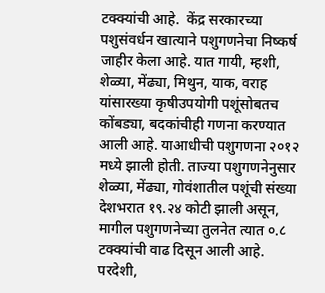टक्‍क्‍यांची आहे.  केंद्र सरकारच्या पशुसंवर्धन खात्याने पशुगणनेचा निष्कर्ष जाहीर केला आहे. यात गायी, म्हशी, शेळ्या, मेंढ्या, मिथुन, याक, वराह यांसारख्या कृषीउपयोगी पशूंसोबतच कोंबड्या, बदकांचीही गणना करण्यात आली आहे. याआधीची पशुगणना २०१२ मध्ये झाली होती. ताज्या पशुगणनेनुसार शेळ्या, मेंढ्या, गोवंशातील पशूंची संख्या देशभरात १९.२४ कोटी झाली असून, मागील पशुगणनेच्या तुलनेत त्यात ०.८ टक्‍क्‍यांची वाढ दिसून आली आहे. परदेशी,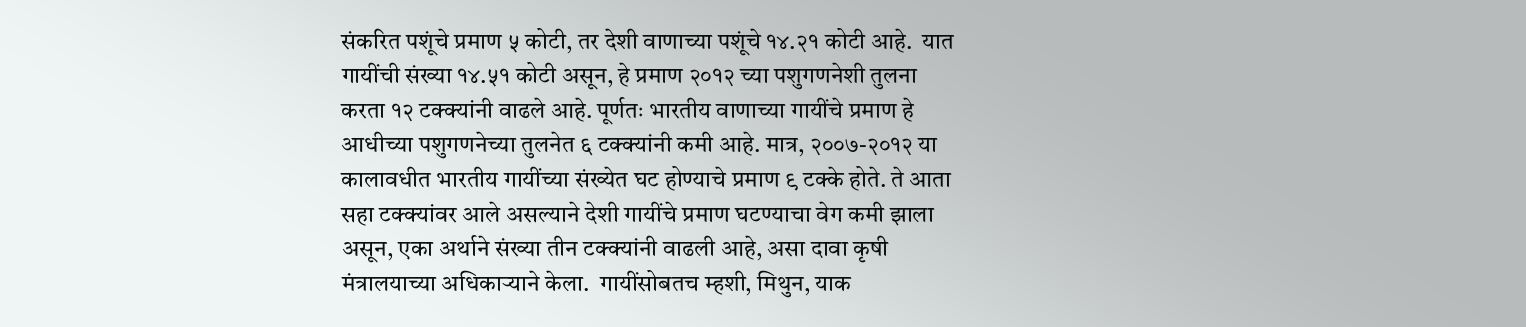संकरित पशूंचे प्रमाण ५ कोटी, तर देशी वाणाच्या पशूंचे १४.२१ कोटी आहे.  यात गायींची संख्या १४.५१ कोटी असून, हे प्रमाण २०१२ च्या पशुगणनेशी तुलना करता १२ टक्‍क्‍यांनी वाढले आहे. पूर्णतः भारतीय वाणाच्या गायींचे प्रमाण हे आधीच्या पशुगणनेच्या तुलनेत ६ टक्‍क्‍यांनी कमी आहे. मात्र, २००७-२०१२ या कालावधीत भारतीय गायींच्या संख्येत घट होण्याचे प्रमाण ९ टक्के होते. ते आता सहा टक्‍क्‍यांवर आले असल्याने देशी गायींचे प्रमाण घटण्याचा वेग कमी झाला असून, एका अर्थाने संख्या तीन टक्‍क्‍यांनी वाढली आहे, असा दावा कृषी मंत्रालयाच्या अधिकाऱ्याने केला.  गायींसोबतच म्हशी, मिथुन, याक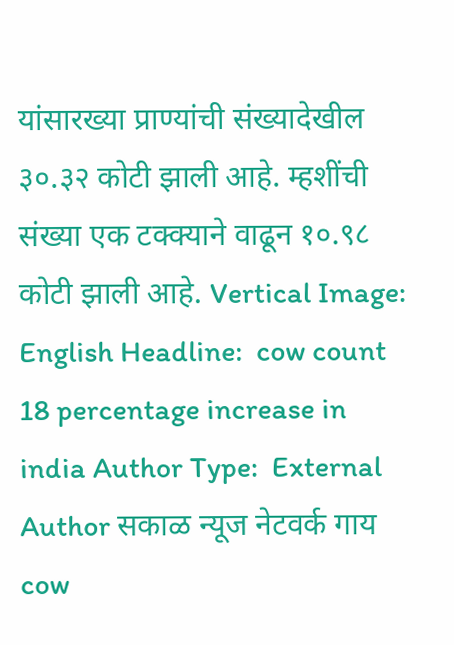यांसारख्या प्राण्यांची संख्यादेखील ३०.३२ कोटी झाली आहे. म्हशींची संख्या एक टक्‍क्‍याने वाढून १०.९८ कोटी झाली आहे. Vertical Image:  English Headline:  cow count 18 percentage increase in india Author Type:  External Author सकाळ न्यूज नेटवर्क गाय cow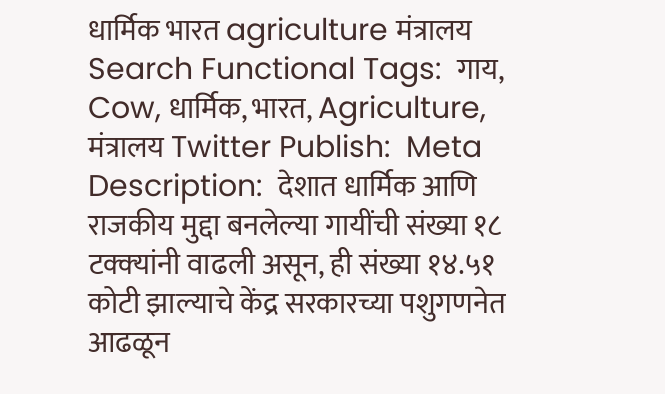धार्मिक भारत agriculture मंत्रालय Search Functional Tags:  गाय, Cow, धार्मिक, भारत, Agriculture, मंत्रालय Twitter Publish:  Meta Description:  देशात धार्मिक आणि राजकीय मुद्दा बनलेल्या गायींची संख्या १८ टक्‍क्‍यांनी वाढली असून, ही संख्या १४.५१ कोटी झाल्याचे केंद्र सरकारच्या पशुगणनेत आढळून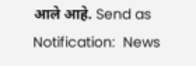आले आहे. Send as Notification:  News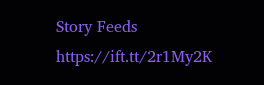Story Feeds https://ift.tt/2r1My2K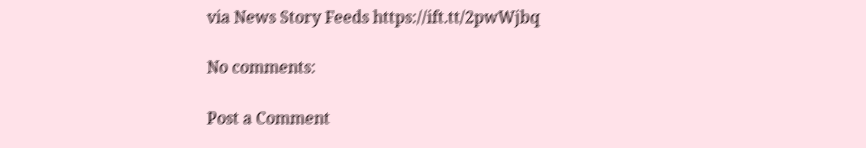via News Story Feeds https://ift.tt/2pwWjbq

No comments:

Post a Comment